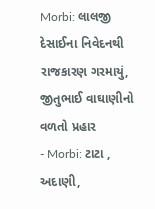Morbi: લાલજી દેસાઈના નિવેદનથી રાજકારણ ગરમાયું, જીતુભાઈ વાઘાણીનો વળતો પ્રહાર
- Morbi: ટાટા , અદાણી,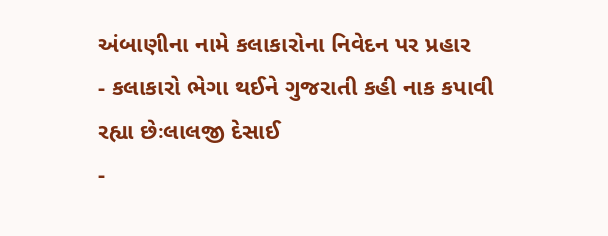અંબાણીના નામે કલાકારોના નિવેદન પર પ્રહાર
- કલાકારો ભેગા થઈને ગુજરાતી કહી નાક કપાવી રહ્યા છેઃલાલજી દેસાઈ
-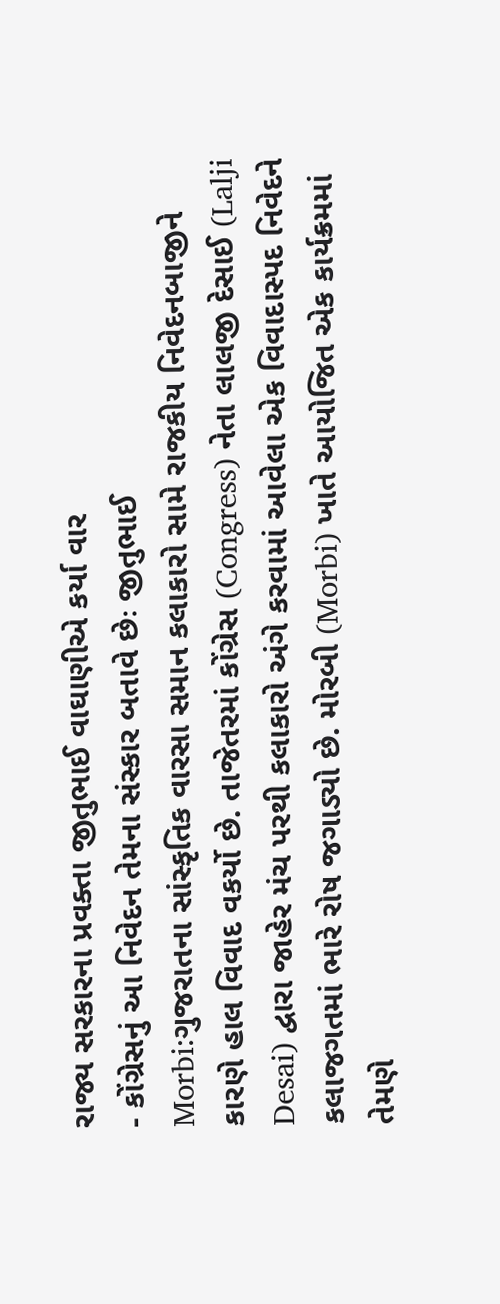રાજ્ય સરકારના પ્રવક્તા જીતુભાઈ વાઘાણીએ કર્યા વાર
- કોંગ્રેસનું આ નિવેદન તેમના સંસ્કાર બતાવે છેઃ જીતુભાઈ
Morbi:ગુજરાતના સાંસ્કૃતિક વારસા સમાન કલાકારો સામે રાજકીય નિવેદનબાજીને કારણે હાલ વિવાદ વકર્યો છે. તાજેતરમાં કોંગ્રેસ (Congress) નેતા લાલજી દેસાઈ (Lalji Desai) દ્વારા જાહેર મંચ પરથી કલાકારો અંગે કરવામાં આવેલા એક વિવાદાસ્પદ નિવેદને કલાજગતમાં ભારે રોષ જગાડ્યો છે. મોરબી (Morbi) ખાતે આયોજિત એક કાર્યક્રમમાં તેમણે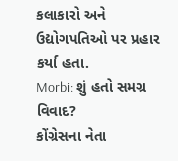કલાકારો અને ઉદ્યોગપતિઓ પર પ્રહાર કર્યા હતા.
Morbi: શું હતો સમગ્ર વિવાદ?
કોંગ્રેસના નેતા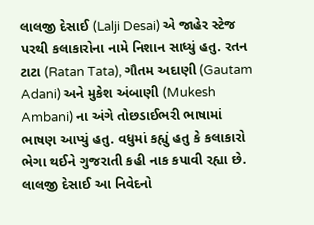લાલજી દેસાઈ (Lalji Desai) એ જાહેર સ્ટેજ પરથી કલાકારોના નામે નિશાન સાધ્યું હતુ. રતન ટાટા (Ratan Tata), ગૌતમ અદાણી (Gautam Adani) અને મુકેશ અંબાણી (Mukesh Ambani) ના અંગે તોછડાઈભરી ભાષામાં ભાષણ આપ્યું હતુ. વધુમાં કહ્યું હતુ કે કલાકારો ભેગા થઈને ગુજરાતી કહી નાક કપાવી રહ્યા છે. લાલજી દેસાઈ આ નિવેદનો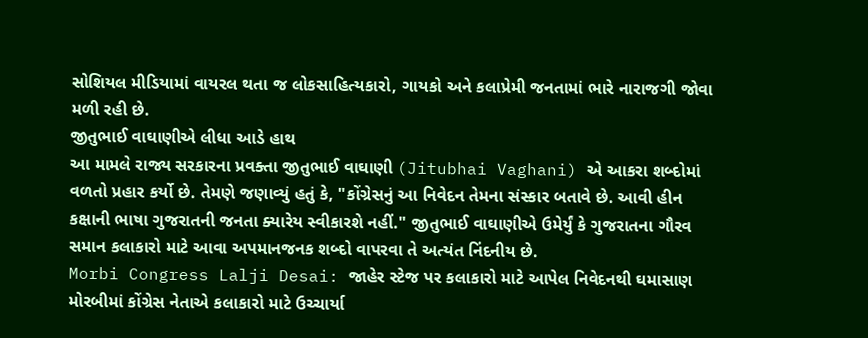સોશિયલ મીડિયામાં વાયરલ થતા જ લોકસાહિત્યકારો, ગાયકો અને કલાપ્રેમી જનતામાં ભારે નારાજગી જોવા મળી રહી છે.
જીતુભાઈ વાઘાણીએ લીધા આડે હાથ
આ મામલે રાજ્ય સરકારના પ્રવક્તા જીતુભાઈ વાઘાણી (Jitubhai Vaghani) એ આકરા શબ્દોમાં વળતો પ્રહાર કર્યો છે. તેમણે જણાવ્યું હતું કે, "કોંગ્રેસનું આ નિવેદન તેમના સંસ્કાર બતાવે છે. આવી હીન કક્ષાની ભાષા ગુજરાતની જનતા ક્યારેય સ્વીકારશે નહીં." જીતુભાઈ વાઘાણીએ ઉમેર્યું કે ગુજરાતના ગૌરવ સમાન કલાકારો માટે આવા અપમાનજનક શબ્દો વાપરવા તે અત્યંત નિંદનીય છે.
Morbi Congress Lalji Desai: જાહેર સ્ટેજ પર કલાકારો માટે આપેલ નિવેદનથી ઘમાસાણ
મોરબીમાં કોંગ્રેસ નેતાએ કલાકારો માટે ઉચ્ચાર્યા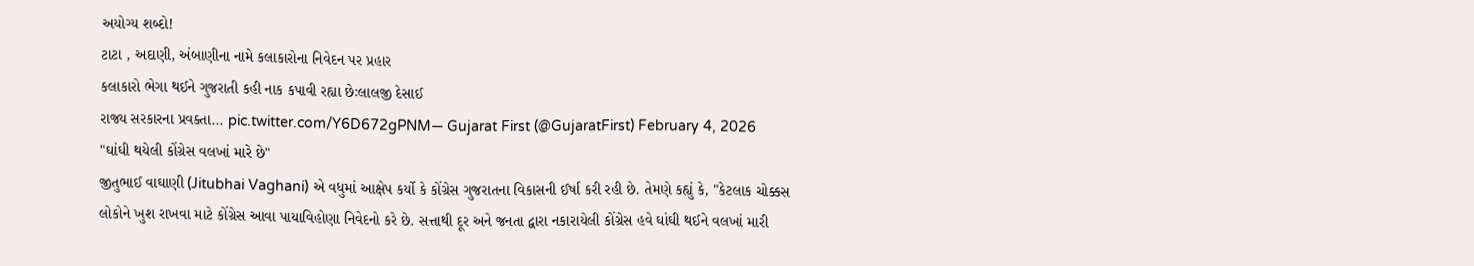અયોગ્ય શબ્દો!
ટાટા , અદાણી, અંબાણીના નામે કલાકારોના નિવેદન પર પ્રહાર
કલાકારો ભેગા થઈને ગુજરાતી કહી નાક કપાવી રહ્યા છેઃલાલજી દેસાઈ
રાજ્ય સરકારના પ્રવક્તા… pic.twitter.com/Y6D672gPNM— Gujarat First (@GujaratFirst) February 4, 2026
"ઘાંઘી થયેલી કોંગ્રેસ વલખાં મારે છે"
જીતુભાઈ વાઘાણી (Jitubhai Vaghani) એ વધુમાં આક્ષેપ કર્યો કે કોંગ્રેસ ગુજરાતના વિકાસની ઈર્ષા કરી રહી છે. તેમણે કહ્યું કે, "કેટલાક ચોક્કસ લોકોને ખુશ રાખવા માટે કોંગ્રેસ આવા પાયાવિહોણા નિવેદનો કરે છે. સત્તાથી દૂર અને જનતા દ્વારા નકારાયેલી કોંગ્રેસ હવે ઘાંઘી થઈને વલખાં મારી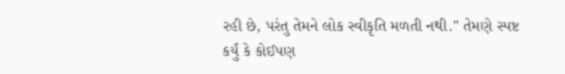રહી છે, પરંતુ તેમને લોક સ્વીકૃતિ મળતી નથી." તેમણે સ્પષ્ટ કર્યું કે કોઈપણ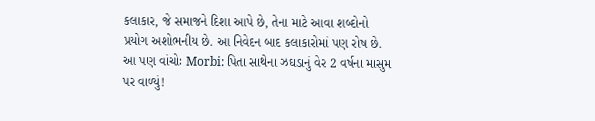કલાકાર, જે સમાજને દિશા આપે છે, તેના માટે આવા શબ્દોનો પ્રયોગ અશોભનીય છે. આ નિવેદન બાદ કલાકારોમાં પણ રોષ છે.
આ પણ વાંચોઃ Morbi: પિતા સાથેના ઝઘડાનું વેર 2 વર્ષના માસુમ પર વાળ્યું!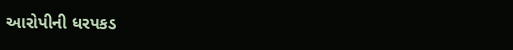આરોપીની ધરપકડ